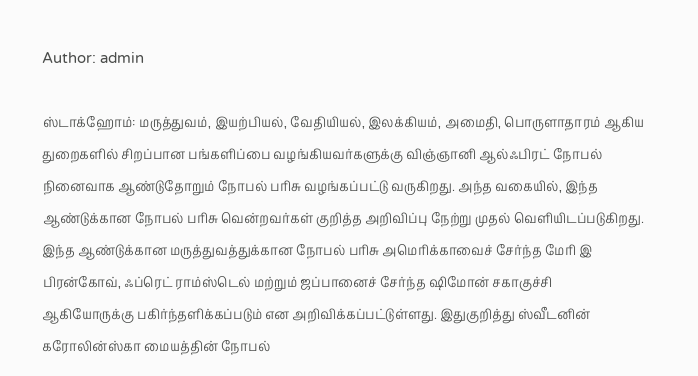Author: admin

ஸ்டாக்ஹோம்: மருத்துவம், இயற்பியல், வேதியியல், இலக்கியம், அமைதி, பொருளாதாரம் ஆகிய துறைகளில் சிறப்பான பங்களிப்பை வழங்கியவர்களுக்கு விஞ்ஞானி ஆல்ஃபிரட் நோபல் நினைவாக ஆண்டுதோறும் நோபல் பரிசு வழங்கப்பட்டு வருகிறது. அந்த வகையில், இந்த ஆண்டுக்கான நோபல் பரிசு வென்றவர்கள் குறித்த அறிவிப்பு நேற்று முதல் வெளியிடப்படுகிறது. இந்த ஆண்டுக்கான மருத்துவத்துக்கான நோபல் பரிசு அமெரிக்காவைச் சேர்ந்த மேரி இ பிரன்கோவ், ஃப்ரெட் ராம்ஸ்டெல் மற்றும் ஜப்பானைச் சேர்ந்த ஷிமோன் சகாகுச்சி ஆகியோருக்கு பகிர்ந்தளிக்கப்படும் என அறிவிக்கப்பட்டுள்ளது. இதுகுறித்து ஸ்வீடனின் கரோலின்ஸ்கா மையத்தின் நோபல்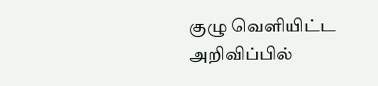குழு வெளியிட்ட அறிவிப்பில்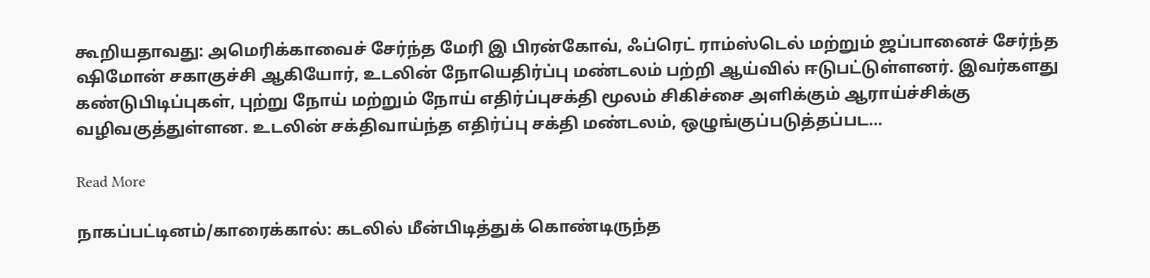கூறியதாவது: அமெரிக்காவைச் சேர்ந்த மேரி இ பிரன்கோவ், ஃப்ரெட் ராம்ஸ்டெல் மற்றும் ஜப்பானைச் சேர்ந்த ஷிமோன் சகாகுச்சி ஆகியோர், உடலின் நோயெதிர்ப்பு மண்டலம் பற்றி ஆய்வில் ஈடுபட்டுள்ளனர். இவர்களது கண்டுபிடிப்புகள், புற்று நோய் மற்றும் நோய் எதிர்ப்புசக்தி மூலம் சிகிச்சை அளிக்கும் ஆராய்ச்சிக்கு வழிவகுத்துள்ளன. உடலின் சக்திவாய்ந்த எதிர்ப்பு சக்தி மண்டலம், ஒழுங்குப்படுத்தப்பட…

Read More

நாகப்பட்டினம்/காரைக்கால்: கடலில் மீன்பிடித்துக் கொண்டிருந்த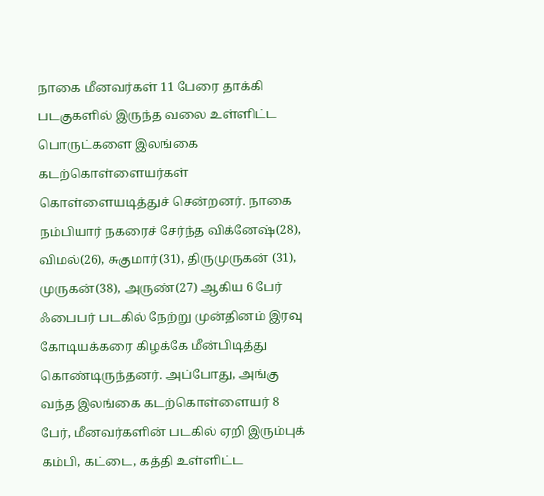நாகை மீனவர்கள் 11 பேரை தாக்கி படகுகளில் இருந்த வலை உள்ளிட்ட பொருட்களை இலங்கை கடற்கொள்ளையர்கள் கொள்ளையடித்துச் சென்றனர். நாகை நம்பியார் நகரைச் சேர்ந்த விக்னேஷ்(28), விமல்(26), சுகுமார்(31), திருமுருகன் (31), முருகன்(38), அருண்(27) ஆகிய 6 பேர் ஃபைபர் படகில் நேற்று முன்தினம் இரவு கோடியக்கரை கிழக்கே மீன்பிடித்து கொண்டிருந்தனர். அப்போது, அங்கு வந்த இலங்கை கடற்கொள்ளையர் 8 பேர், மீனவர்களின் படகில் ஏறி இரும்புக் கம்பி, கட்டை, கத்தி உள்ளிட்ட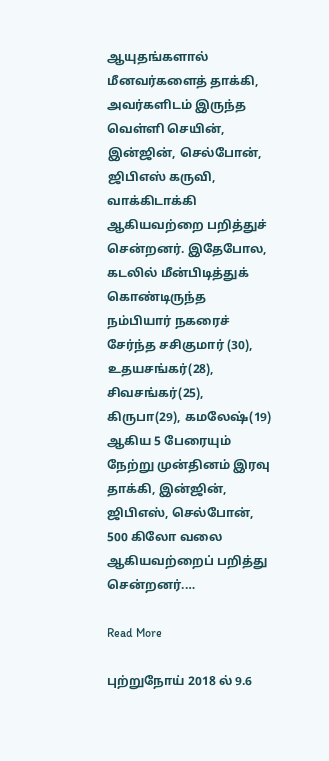ஆயுதங்களால் மீனவர்களைத் தாக்கி, அவர்களிடம் இருந்த வெள்ளி செயின், இன்ஜின், செல்போன், ஜிபிஎஸ் கருவி, வாக்கிடாக்கி ஆகியவற்றை பறித்துச் சென்றனர். இதேபோல, கடலில் மீன்பிடித்துக் கொண்டிருந்த நம்பியார் நகரைச் சேர்ந்த சசிகுமார் (30), உதயசங்கர்(28), சிவசங்கர்(25), கிருபா(29), கமலேஷ்(19) ஆகிய 5 பேரையும் நேற்று முன்தினம் இரவு தாக்கி, இன்ஜின், ஜிபிஎஸ், செல்போன், 500 கிலோ வலை ஆகியவற்றைப் பறித்து சென்றனர்.…

Read More

புற்றுநோய் 2018 ல் 9.6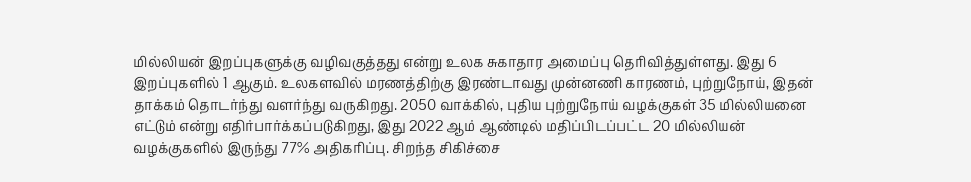மில்லியன் இறப்புகளுக்கு வழிவகுத்தது என்று உலக சுகாதார அமைப்பு தெரிவித்துள்ளது. இது 6 இறப்புகளில் 1 ஆகும். உலகளவில் மரணத்திற்கு இரண்டாவது முன்னணி காரணம், புற்றுநோய், இதன் தாக்கம் தொடர்ந்து வளர்ந்து வருகிறது. 2050 வாக்கில், புதிய புற்றுநோய் வழக்குகள் 35 மில்லியனை எட்டும் என்று எதிர்பார்க்கப்படுகிறது, இது 2022 ஆம் ஆண்டில் மதிப்பிடப்பட்ட 20 மில்லியன் வழக்குகளில் இருந்து 77% அதிகரிப்பு. சிறந்த சிகிச்சை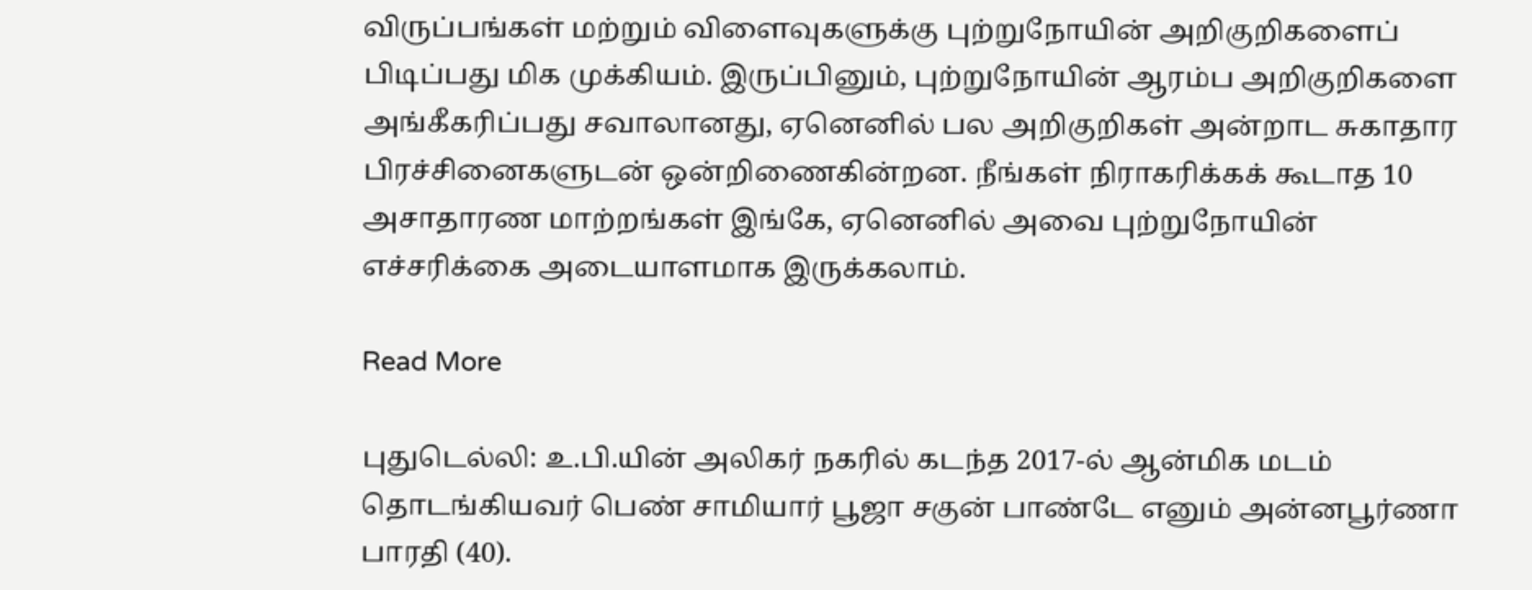விருப்பங்கள் மற்றும் விளைவுகளுக்கு புற்றுநோயின் அறிகுறிகளைப் பிடிப்பது மிக முக்கியம். இருப்பினும், புற்றுநோயின் ஆரம்ப அறிகுறிகளை அங்கீகரிப்பது சவாலானது, ஏனெனில் பல அறிகுறிகள் அன்றாட சுகாதார பிரச்சினைகளுடன் ஒன்றிணைகின்றன. நீங்கள் நிராகரிக்கக் கூடாத 10 அசாதாரண மாற்றங்கள் இங்கே, ஏனெனில் அவை புற்றுநோயின் எச்சரிக்கை அடையாளமாக இருக்கலாம்.

Read More

புதுடெல்லி: உ.பி.யின் அலிகர் நகரில் கடந்த 2017-ல் ஆன்மிக மடம் தொடங்கியவர் பெண் சாமியார் பூஜா சகுன் பாண்டே எனும் அன்னபூர்ணா பாரதி (40).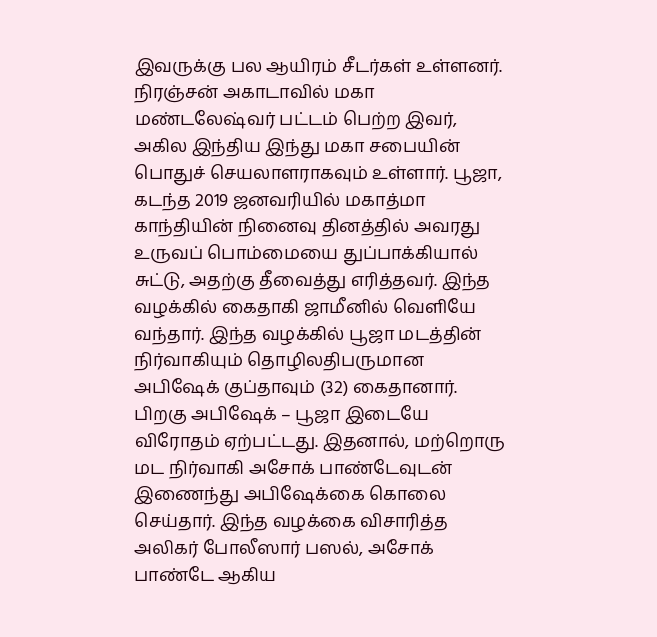இவருக்கு பல ஆயிரம் சீடர்கள் உள்ளனர். நிரஞ்சன் அகாடாவில் மகா மண்டலேஷ்வர் பட்டம் பெற்ற இவர், அகில இந்திய இந்து மகா சபையின் பொதுச் செயலாளராகவும் உள்ளார். பூஜா, கடந்த 2019 ஜனவரியில் மகாத்மா காந்தியின் நினைவு தினத்தில் அவரது உருவப் பொம்மையை துப்பாக்கியால் சுட்டு, அதற்கு தீவைத்து எரித்தவர். இந்த வழக்கில் கைதாகி ஜாமீனில் வெளியே வந்தார். இந்த வழக்கில் பூஜா மடத்தின் நிர்வாகியும் தொழிலதிபருமான அபிஷேக் குப்தாவும் (32) கைதானார். பிறகு அபிஷேக் – பூஜா இடையே விரோதம் ஏற்பட்டது. இதனால், மற்றொரு மட நிர்வாகி அசோக் பாண்டேவுடன் இணைந்து அபிஷேக்கை கொலை செய்தார். இந்த வழக்கை விசாரித்த அலிகர் போலீஸார் பஸல், அசோக் பாண்டே ஆகிய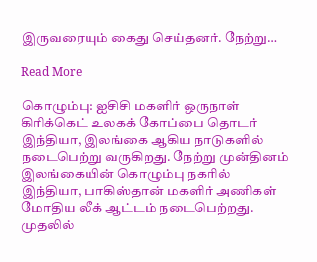இருவரையும் கைது செய்தனர். நேற்று…

Read More

கொழும்பு: ஐசிசி மகளிர் ஒருநாள் கிரிக்கெட் உலகக் கோப்பை தொடர் இந்தியா, இலங்கை ஆகிய நாடுகளில் நடைபெற்று வருகிறது. நேற்று முன்தினம் இலங்கையின் கொழும்பு நகரில் இந்தியா, பாகிஸ்தான் மகளிர் அணிகள் மோதிய லீக் ஆட்டம் நடைபெற்றது. முதலில்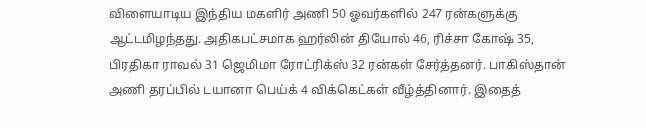விளையாடிய இந்திய மகளிர் அணி 50 ஓவர்களில் 247 ரன்களுக்கு ஆட்டமிழந்தது. அதிகபட்சமாக ஹர்லின் தியோல் 46, ரிச்சா கோஷ் 35, பிரதிகா ராவல் 31 ஜெமிமா ரோட்ரிக்ஸ் 32 ரன்கள் சேர்த்தனர். பாகிஸ்தான் அணி தரப்பில் டயானா பெய்க் 4 விக்கெட்கள் வீழ்த்தினார். இதைத்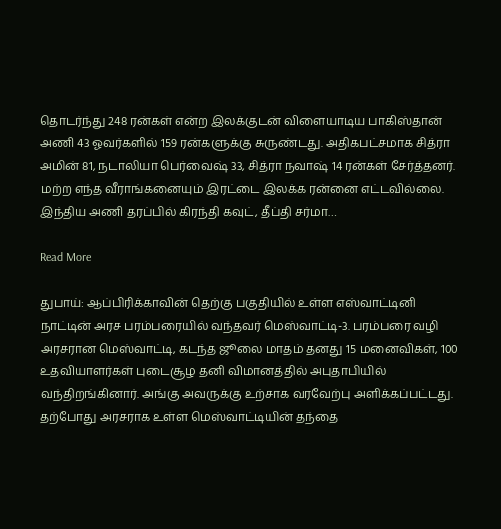தொடர்ந்து 248 ரன்கள் என்ற இலக்குடன் விளையாடிய பாகிஸ்தான் அணி 43 ஓவர்களில் 159 ரன்களுக்கு சுருண்டது. அதிகபட்சமாக சித்ரா அமின் 81, நடாலியா பெர்வைஷ் 33, சித்ரா நவாஷ் 14 ரன்கள் சேர்த்தனர். மற்ற எந்த வீராங்கனையும் இரட்டை இலக்க ரன்னை எட்டவில்லை. இந்திய அணி தரப்பில் கிரந்தி கவுட், தீப்தி சர்மா…

Read More

துபாய்: ஆப்பிரிக்காவின் தெற்கு பகுதியில் உள்ள எஸ்வாட்டினி நாட்டின் அரச பரம்பரையில் வந்தவர் மெஸ்வாட்டி-3. பரம்பரை வழி அரசரான மெஸ்வாட்டி, கடந்த ஜூலை மாதம் தனது 15 மனைவிகள், 100 உதவியாளர்கள் புடைசூழ தனி விமானத்தில் அபுதாபியில் வந்திறங்கினார். அங்கு அவருக்கு உற்சாக வரவேற்பு அளிக்கப்பட்டது. தற்போது அரசராக உள்ள மெஸ்வாட்டியின் தந்தை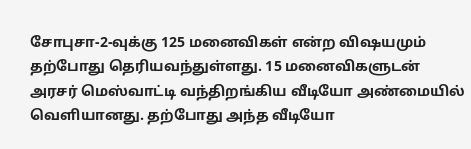சோபுசா-2-வுக்கு 125 மனைவிகள் என்ற விஷயமும் தற்போது தெரியவந்துள்ளது. 15 மனைவிகளுடன் அரசர் மெஸ்வாட்டி வந்திறங்கிய வீடியோ அண்மையில் வெளியானது. தற்போது அந்த வீடியோ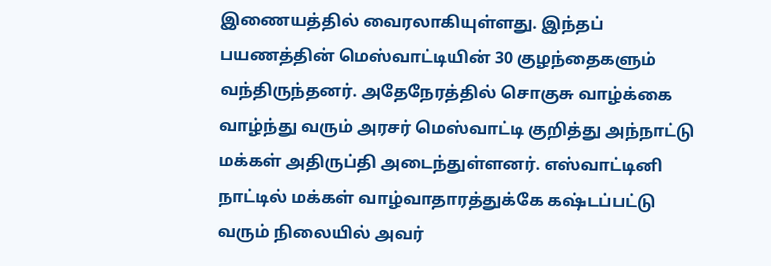இணையத்தில் வைரலாகியுள்ளது. இந்தப் பயணத்தின் மெஸ்வாட்டியின் 30 குழந்தைகளும் வந்திருந்தனர். அதேநேரத்தில் சொகுசு வாழ்க்கை வாழ்ந்து வரும் அரசர் மெஸ்வாட்டி குறித்து அந்நாட்டு மக்கள் அதிருப்தி அடைந்துள்ளனர். எஸ்வாட்டினி நாட்டில் மக்கள் வாழ்வாதாரத்துக்கே கஷ்டப்பட்டு வரும் நிலையில் அவர்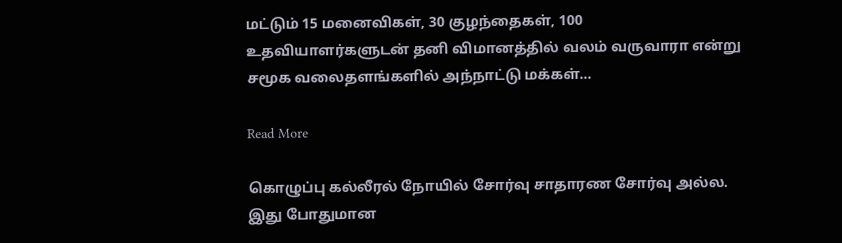மட்டும் 15 மனைவிகள், 30 குழந்தைகள், 100 உதவியாளர்களுடன் தனி விமானத்தில் வலம் வருவாரா என்று சமூக வலைதளங்களில் அந்நாட்டு மக்கள்…

Read More

கொழுப்பு கல்லீரல் நோயில் சோர்வு சாதாரண சோர்வு அல்ல. இது போதுமான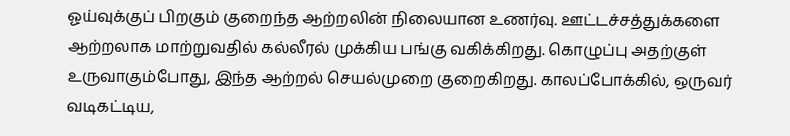ஓய்வுக்குப் பிறகும் குறைந்த ஆற்றலின் நிலையான உணர்வு. ஊட்டச்சத்துக்களை ஆற்றலாக மாற்றுவதில் கல்லீரல் முக்கிய பங்கு வகிக்கிறது. கொழுப்பு அதற்குள் உருவாகும்போது, இந்த ஆற்றல் செயல்முறை குறைகிறது. காலப்போக்கில், ஒருவர் வடிகட்டிய,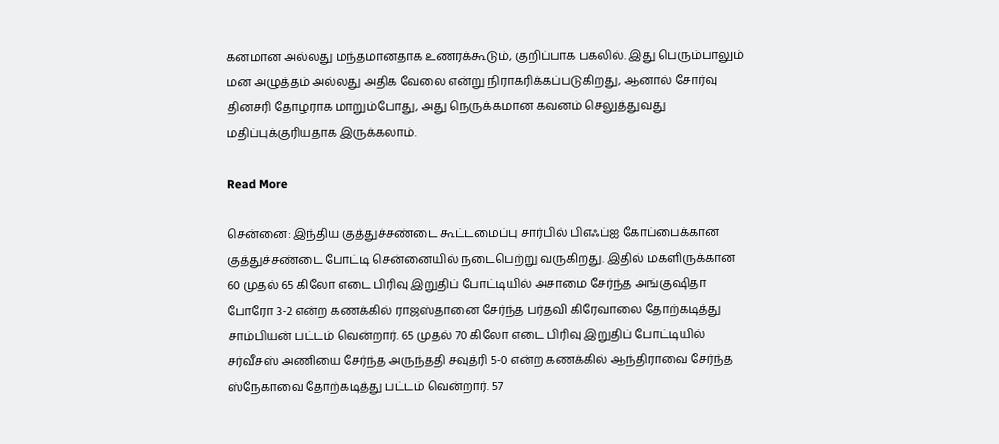கனமான அல்லது மந்தமானதாக உணரக்கூடும், குறிப்பாக பகலில். இது பெரும்பாலும் மன அழுத்தம் அல்லது அதிக வேலை என்று நிராகரிக்கப்படுகிறது, ஆனால் சோர்வு தினசரி தோழராக மாறும்போது, அது நெருக்கமான கவனம் செலுத்துவது மதிப்புக்குரியதாக இருக்கலாம்.

Read More

சென்னை: இந்திய குத்துச்சண்டை கூட்டமைப்பு சார்பில் பிஎஃப்ஐ கோப்பைக்கான குத்துச்சண்டை போட்டி சென்னையில் நடைபெற்று வருகிறது. இதில் மகளிருக்கான 60 முதல் 65 கிலோ எடை பிரிவு இறுதிப் போட்டியில் அசாமை சேர்ந்த அங்குஷிதா போரோ 3-2 என்ற கணக்கில் ராஜஸ்தானை சேர்ந்த பர்தவி கிரேவாலை தோற்கடித்து சாம்பியன் பட்டம் வென்றார். 65 முதல் 70 கிலோ எடை பிரிவு இறுதிப் போட்டியில் சர்வீசஸ் அணியை சேர்ந்த அருந்ததி சவுத்ரி 5-0 என்ற கணக்கில் ஆந்திராவை சேர்ந்த ஸ்நேகாவை தோற்கடித்து பட்டம் வென்றார். 57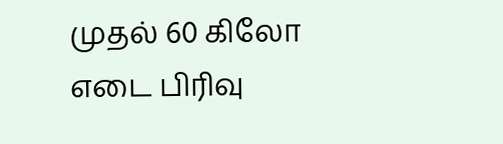முதல் 60 கிலோ எடை பிரிவு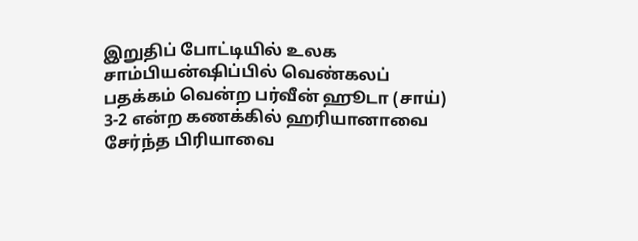இறுதிப் போட்டியில் உலக சாம்பியன்ஷிப்பில் வெண்கலப் பதக்கம் வென்ற பர்வீன் ஹூடா (சாய்) 3-2 என்ற கணக்கில் ஹரியானாவை சேர்ந்த பிரியாவை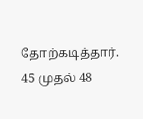தோற்கடித்தார். 45 முதல் 48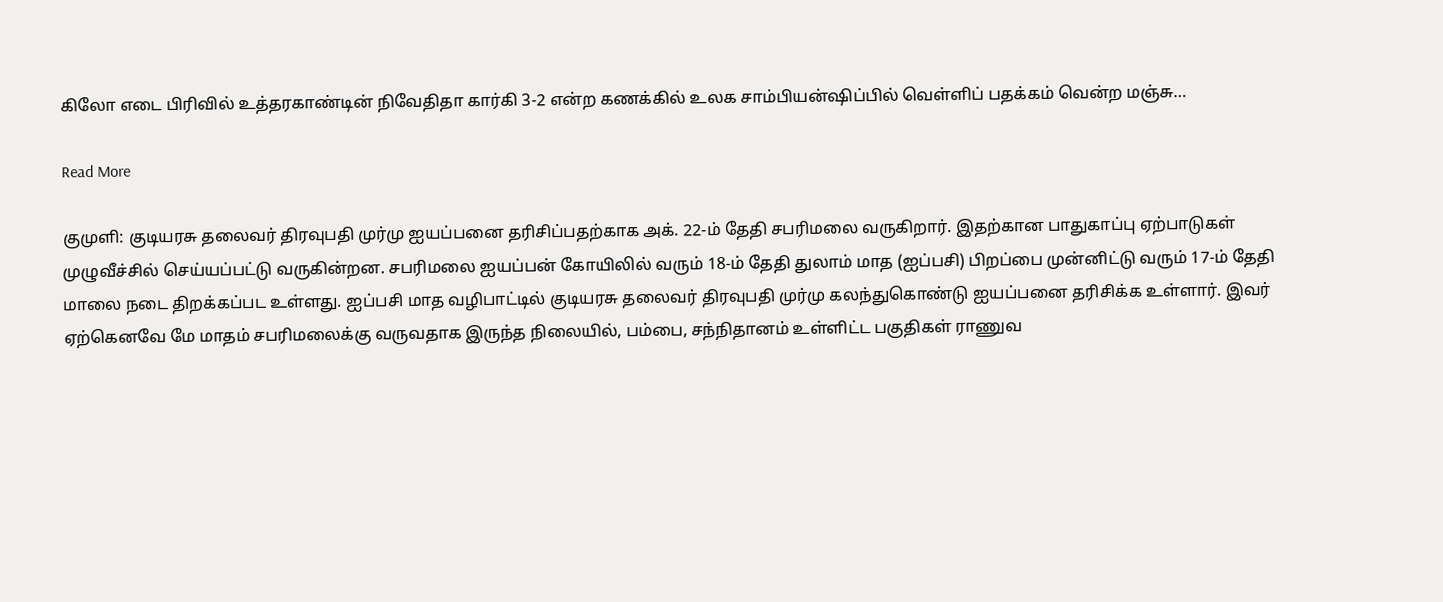கிலோ எடை பிரிவில் உத்தரகாண்டின் நிவேதிதா கார்கி 3-2 என்ற கணக்கில் உலக சாம்பியன்ஷிப்பில் வெள்ளிப் பதக்கம் வென்ற மஞ்சு…

Read More

குமுளி: குடியரசு தலைவர் திரவுபதி முர்மு ஐயப்பனை தரிசிப்பதற்காக அக். 22-ம் தேதி சபரிமலை வருகிறார். இதற்கான பாதுகாப்பு ஏற்பாடுகள் முழுவீச்சில் செய்யப்பட்டு வருகின்றன. சபரிமலை ஐயப்பன் கோயிலில் வரும் 18-ம் தேதி துலாம் மாத (ஐப்பசி) பிறப்பை முன்னிட்டு வரும் 17-ம் தேதி மாலை நடை திறக்கப்பட உள்ளது. ஐப்பசி மாத வழிபாட்டில் குடியரசு தலைவர் திரவுபதி முர்மு கலந்துகொண்டு ஐயப்பனை தரிசிக்க உள்ளார். இவர் ஏற்கெனவே மே மாதம் சபரிமலைக்கு வருவதாக இருந்த நிலையில், பம்பை, சந்நிதானம் உள்ளிட்ட பகுதிகள் ராணுவ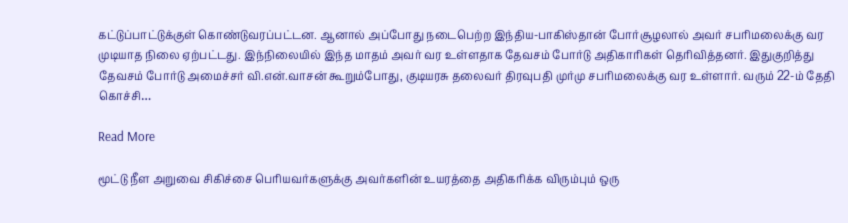கட்டுப்பாட்டுக்குள் கொண்டுவரப்பட்டன. ஆனால் அப்போது நடைபெற்ற இந்திய-பாகிஸ்தான் போர்சூழலால் அவர் சபரிமலைக்கு வர முடியாத நிலை ஏற்பட்டது. இந்நிலையில் இந்த மாதம் அவர் வர உள்ளதாக தேவசம் போர்டு அதிகாரிகள் தெரிவித்தனர். இதுகுறித்து தேவசம் போர்டு அமைச்சர் வி.என்.வாசன் கூறும்போது, குடியரசு தலைவர் திரவுபதி முர்மு சபரிமலைக்கு வர உள்ளார். வரும் 22-ம் தேதி கொச்சி…

Read More

மூட்டு நீள அறுவை சிகிச்சை பெரியவர்களுக்கு அவர்களின் உயரத்தை அதிகரிக்க விரும்பும் ஒரு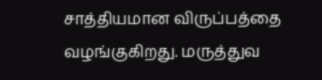சாத்தியமான விருப்பத்தை வழங்குகிறது. மருத்துவ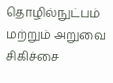தொழில்நுட்பம் மற்றும் அறுவை சிகிச்சை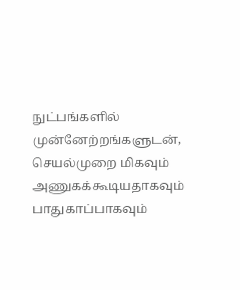நுட்பங்களில் முன்னேற்றங்களுடன், செயல்முறை மிகவும் அணுகக்கூடியதாகவும் பாதுகாப்பாகவும்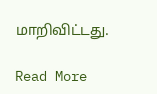மாறிவிட்டது.

Read More